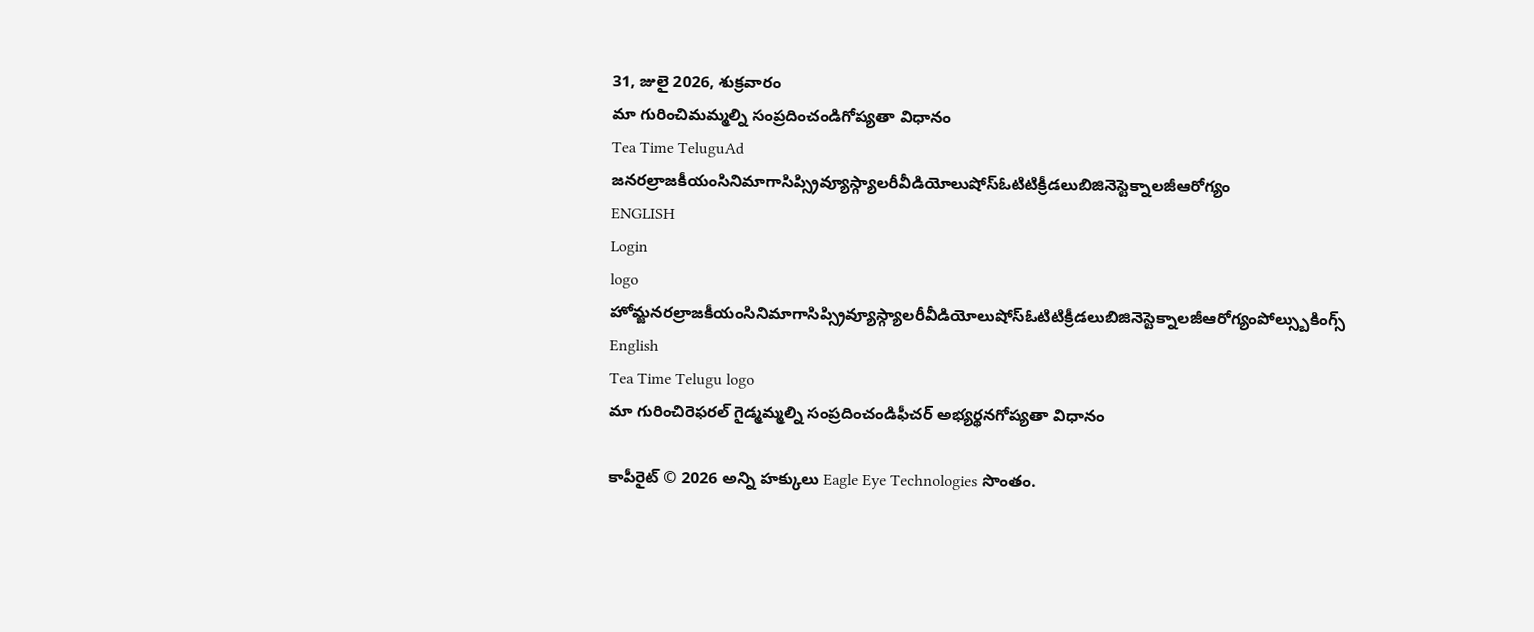31, జులై 2026, శుక్రవారం
మా గురించిమమ్మల్ని సంప్రదించండిగోప్యతా విధానం
Tea Time TeluguAd
జనరల్రాజకీయంసినిమాగాసిప్స్రివ్యూస్గ్యాలరీవీడియోలుషోస్ఓటిటిక్రీడలుబిజినెస్టెక్నాలజీఆరోగ్యం
ENGLISH
Login
logo
హోమ్జనరల్రాజకీయంసినిమాగాసిప్స్రివ్యూస్గ్యాలరీవీడియోలుషోస్ఓటిటిక్రీడలుబిజినెస్టెక్నాలజీఆరోగ్యంపోల్స్బుకింగ్స్
English
Tea Time Telugu logo
మా గురించిరెఫరల్ గైడ్మమ్మల్ని సంప్రదించండిఫీచర్ అభ్యర్థనగోప్యతా విధానం

కాపీరైట్ © 2026 అన్ని హక్కులు Eagle Eye Technologies సొంతం.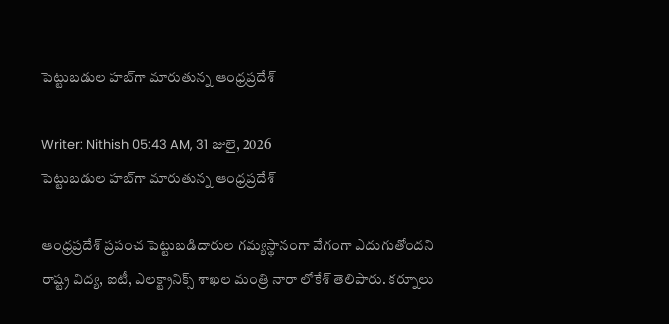పెట్టుబడుల హబ్‌గా మారుతున్న ఆంధ్రప్రదేశ్

Writer: Nithish 05:43 AM, 31 జులై, 2026
పెట్టుబడుల హబ్‌గా మారుతున్న ఆంధ్రప్రదేశ్

ఆంధ్రప్రదేశ్ ప్రపంచ పెట్టుబడిదారుల గమ్యస్థానంగా వేగంగా ఎదుగుతోందని రాష్ట్ర విద్య, ఐటీ, ఎలక్ట్రానిక్స్ శాఖల మంత్రి నారా లోకేశ్ తెలిపారు. కర్నూలు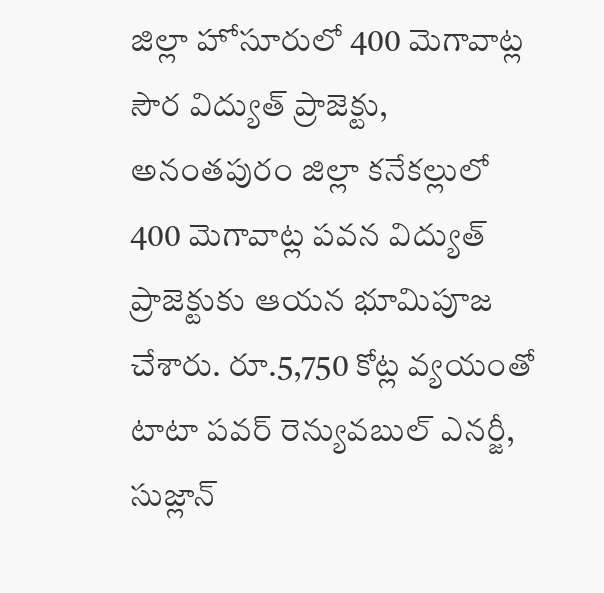జిల్లా హోసూరులో 400 మెగావాట్ల సౌర విద్యుత్ ప్రాజెక్టు, అనంతపురం జిల్లా కనేకల్లులో 400 మెగావాట్ల పవన విద్యుత్ ప్రాజెక్టుకు ఆయన భూమిపూజ చేశారు. రూ.5,750 కోట్ల వ్యయంతో టాటా పవర్ రెన్యువబుల్ ఎనర్జీ, సుజ్లాన్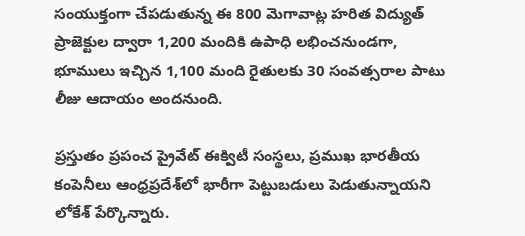సంయుక్తంగా చేపడుతున్న ఈ 800 మెగావాట్ల హరిత విద్యుత్ ప్రాజెక్టుల ద్వారా 1,200 మందికి ఉపాధి లభించనుండగా, భూములు ఇచ్చిన 1,100 మంది రైతులకు 30 సంవత్సరాల పాటు లీజు ఆదాయం అందనుంది.

ప్రస్తుతం ప్రపంచ ప్రైవేట్ ఈక్విటీ సంస్థలు, ప్రముఖ భారతీయ కంపెనీలు ఆంధ్రప్రదేశ్‌లో భారీగా పెట్టుబడులు పెడుతున్నాయని లోకేశ్ పేర్కొన్నారు.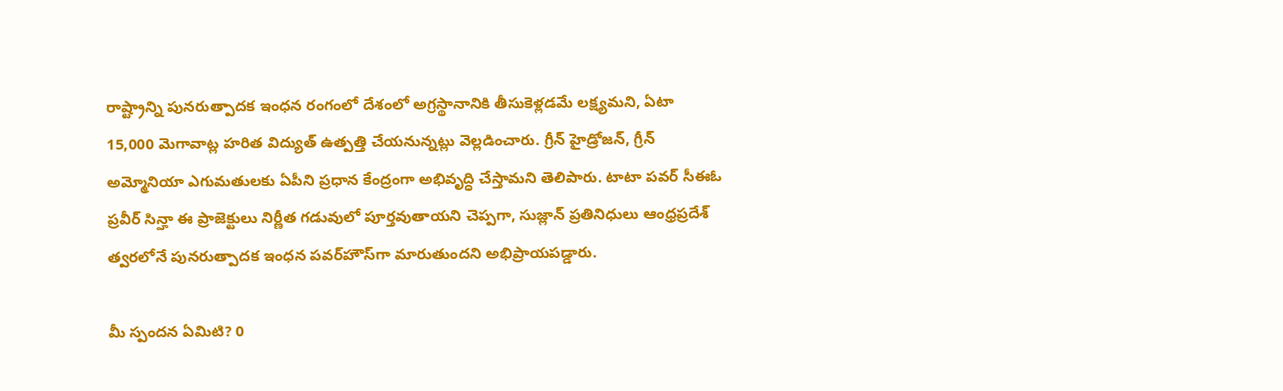రాష్ట్రాన్ని పునరుత్పాదక ఇంధన రంగంలో దేశంలో అగ్రస్థానానికి తీసుకెళ్లడమే లక్ష్యమని, ఏటా 15,000 మెగావాట్ల హరిత విద్యుత్ ఉత్పత్తి చేయనున్నట్లు వెల్లడించారు. గ్రీన్ హైడ్రోజన్, గ్రీన్ అమ్మోనియా ఎగుమతులకు ఏపీని ప్రధాన కేంద్రంగా అభివృద్ధి చేస్తామని తెలిపారు. టాటా పవర్ సీఈఓ ప్రవీర్ సిన్హా ఈ ప్రాజెక్టులు నిర్ణీత గడువులో పూర్తవుతాయని చెప్పగా, సుజ్లాన్ ప్రతినిధులు ఆంధ్రప్రదేశ్ త్వరలోనే పునరుత్పాదక ఇంధన పవర్‌హౌస్‌గా మారుతుందని అభిప్రాయపడ్డారు.

మీ స్పందన ఏమిటి? 0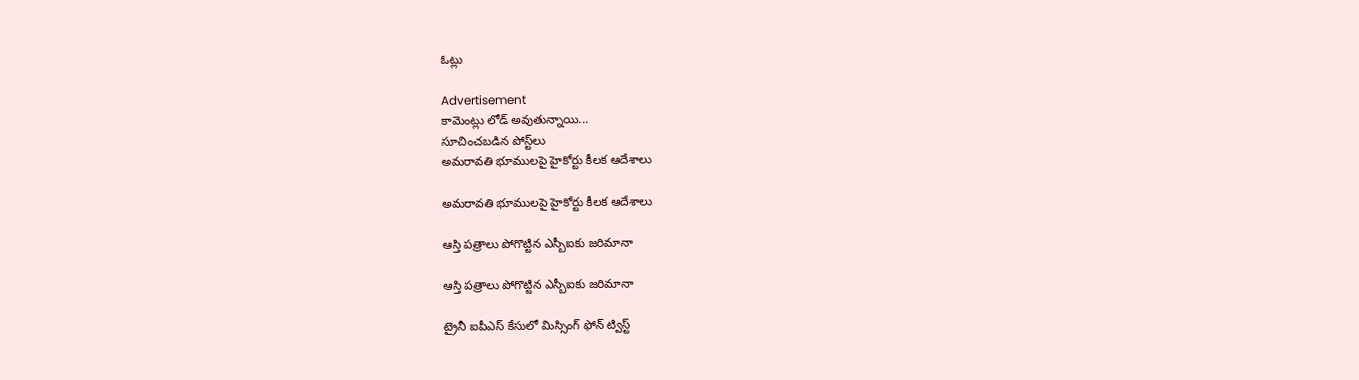ఓట్లు

Advertisement
కామెంట్లు లోడ్ అవుతున్నాయి...
సూచించబడిన పోస్ట్‌లు
అమరావతి భూములపై హైకోర్టు కీలక ఆదేశాలు

అమరావతి భూములపై హైకోర్టు కీలక ఆదేశాలు

ఆస్తి పత్రాలు పోగొట్టిన ఎస్బీఐకు జరిమానా

ఆస్తి పత్రాలు పోగొట్టిన ఎస్బీఐకు జరిమానా

ట్రైనీ ఐపీఎస్‌ కేసులో మిస్సింగ్‌ ఫోన్‌ ట్విస్ట్‌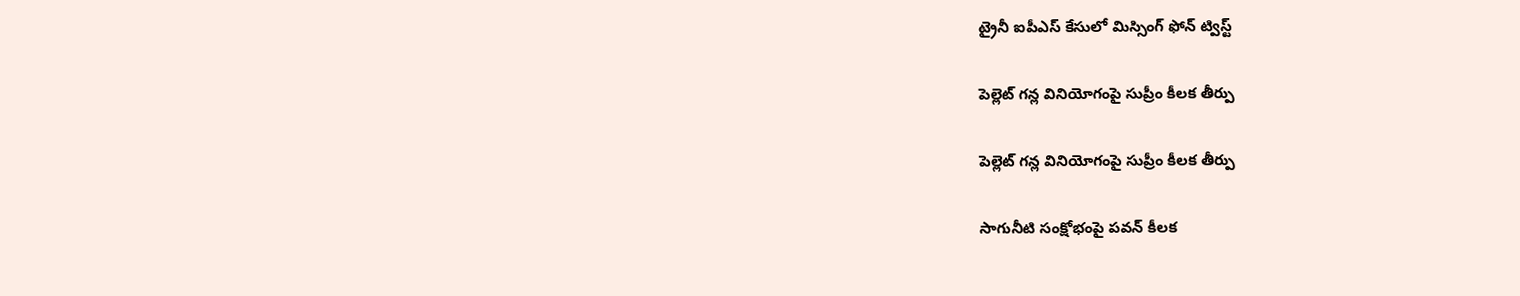ట్రైనీ ఐపీఎస్‌ కేసులో మిస్సింగ్‌ ఫోన్‌ ట్విస్ట్‌

పెల్లెట్ గన్ల వినియోగంపై సుప్రీం కీలక తీర్పు

పెల్లెట్ గన్ల వినియోగంపై సుప్రీం కీలక తీర్పు

సాగునీటి సంక్షోభంపై పవన్ కీలక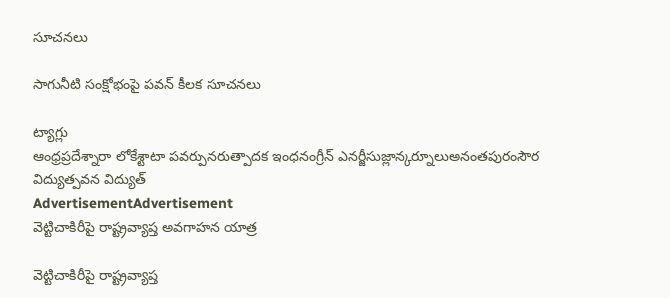సూచనలు

సాగునీటి సంక్షోభంపై పవన్ కీలక సూచనలు

ట్యాగ్లు
ఆంధ్రప్రదేశ్నారా లోకేశ్టాటా పవర్పునరుత్పాదక ఇంధనంగ్రీన్ ఎనర్జీసుజ్లాన్కర్నూలుఅనంతపురంసౌర విద్యుత్పవన విద్యుత్
AdvertisementAdvertisement
వెట్టిచాకిరీపై రాష్ట్రవ్యాప్త అవగాహన యాత్ర

వెట్టిచాకిరీపై రాష్ట్రవ్యాప్త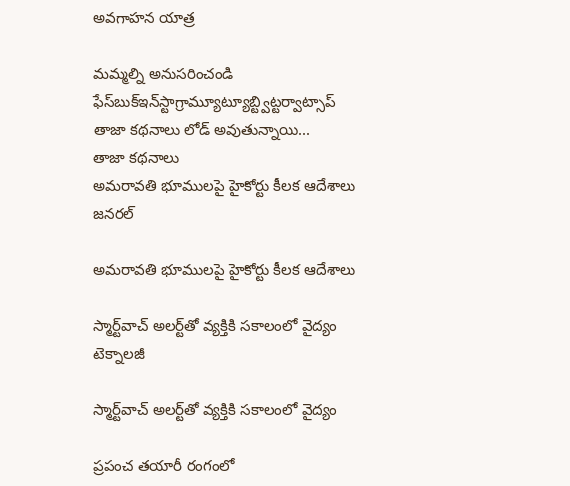అవగాహన యాత్ర

మమ్మల్ని అనుసరించండి
ఫేస్‌బుక్ఇన్‌స్టాగ్రామ్యూట్యూబ్ట్విట్టర్వాట్సాప్
తాజా కథనాలు లోడ్ అవుతున్నాయి...
తాజా కథనాలు
అమరావతి భూములపై హైకోర్టు కీలక ఆదేశాలు
జనరల్

అమరావతి భూములపై హైకోర్టు కీలక ఆదేశాలు

స్మార్ట్‌వాచ్‌ అలర్ట్‌తో వ్యక్తికి సకాలంలో వైద్యం
టెక్నాలజీ

స్మార్ట్‌వాచ్‌ అలర్ట్‌తో వ్యక్తికి సకాలంలో వైద్యం

ప్రపంచ తయారీ రంగంలో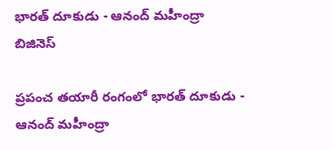భారత్‌ దూకుడు - ఆనంద్‌ మహీంద్రా
బిజినెస్

ప్రపంచ తయారీ రంగంలో భారత్‌ దూకుడు - ఆనంద్‌ మహీంద్రా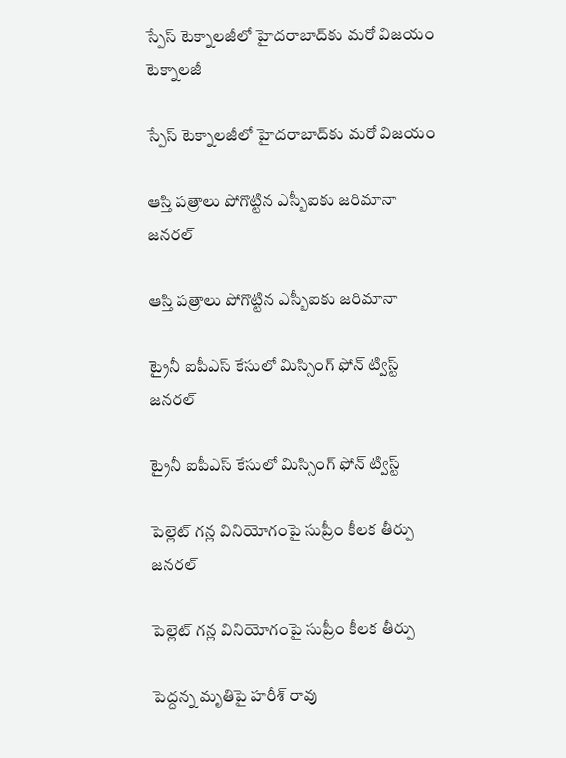స్పేస్‌ టెక్నాలజీలో హైదరాబాద్‌కు మరో విజయం
టెక్నాలజీ

స్పేస్‌ టెక్నాలజీలో హైదరాబాద్‌కు మరో విజయం

ఆస్తి పత్రాలు పోగొట్టిన ఎస్బీఐకు జరిమానా
జనరల్

ఆస్తి పత్రాలు పోగొట్టిన ఎస్బీఐకు జరిమానా

ట్రైనీ ఐపీఎస్‌ కేసులో మిస్సింగ్‌ ఫోన్‌ ట్విస్ట్‌
జనరల్

ట్రైనీ ఐపీఎస్‌ కేసులో మిస్సింగ్‌ ఫోన్‌ ట్విస్ట్‌

పెల్లెట్ గన్ల వినియోగంపై సుప్రీం కీలక తీర్పు
జనరల్

పెల్లెట్ గన్ల వినియోగంపై సుప్రీం కీలక తీర్పు

పెద్దన్న మృతిపై హరీశ్ రావు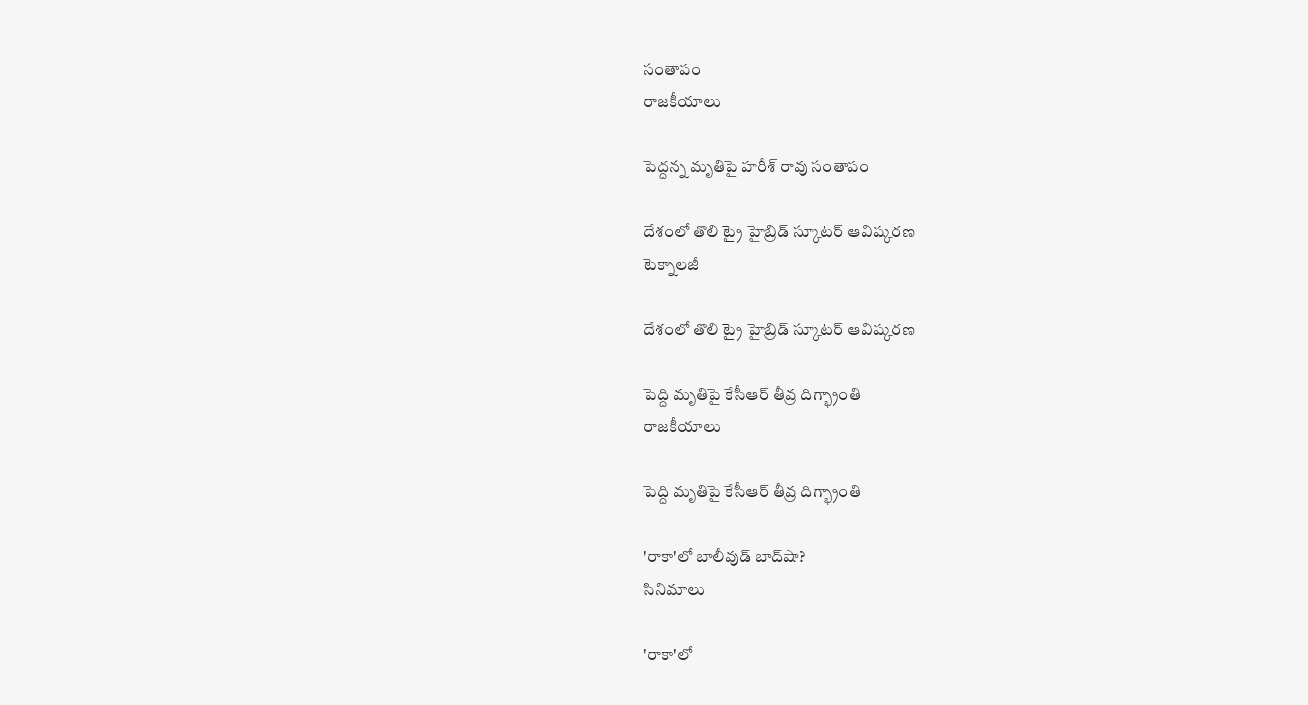సంతాపం
రాజకీయాలు

పెద్దన్న మృతిపై హరీశ్ రావు సంతాపం

దేశంలో తొలి ట్రై హైబ్రిడ్ స్కూటర్‌ ఆవిష్కరణ
టెక్నాలజీ

దేశంలో తొలి ట్రై హైబ్రిడ్ స్కూటర్‌ ఆవిష్కరణ

పెద్ది మృతిపై కేసీఆర్ తీవ్ర దిగ్భ్రాంతి
రాజకీయాలు

పెద్ది మృతిపై కేసీఆర్ తీవ్ర దిగ్భ్రాంతి

'రాకా'లో బాలీవుడ్ బాద్‌షా?
సినిమాలు

'రాకా'లో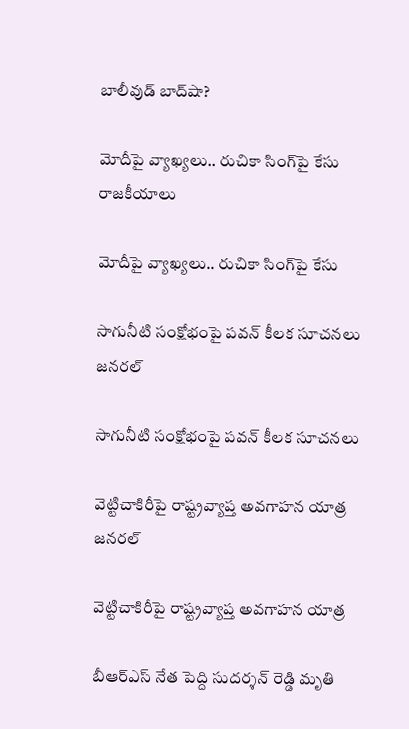బాలీవుడ్ బాద్‌షా?

మోదీపై వ్యాఖ్యలు.. రుచికా సింగ్‌పై కేసు
రాజకీయాలు

మోదీపై వ్యాఖ్యలు.. రుచికా సింగ్‌పై కేసు

సాగునీటి సంక్షోభంపై పవన్ కీలక సూచనలు
జనరల్

సాగునీటి సంక్షోభంపై పవన్ కీలక సూచనలు

వెట్టిచాకిరీపై రాష్ట్రవ్యాప్త అవగాహన యాత్ర
జనరల్

వెట్టిచాకిరీపై రాష్ట్రవ్యాప్త అవగాహన యాత్ర

బీఆర్ఎస్ నేత పెద్ది సుదర్శన్ రెడ్డి మృతి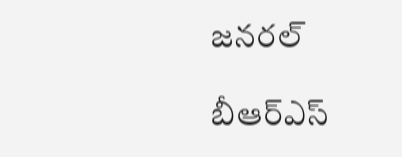జనరల్

బీఆర్ఎస్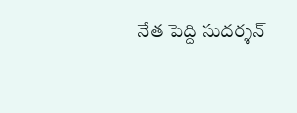నేత పెద్ది సుదర్శన్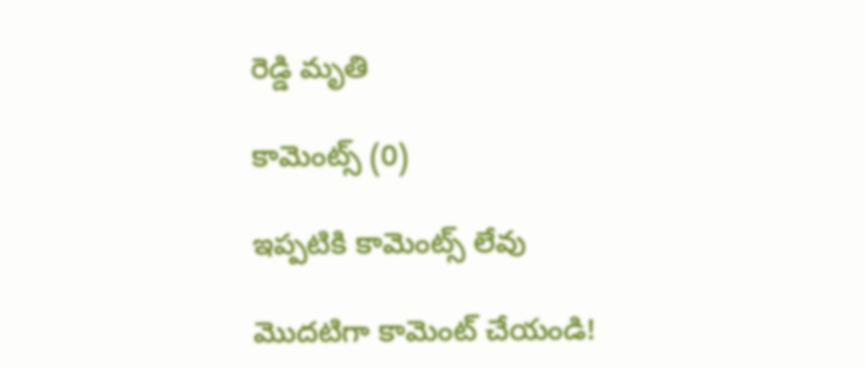రెడ్డి మృతి

కామెంట్స్ (0)

ఇప్పటికి కామెంట్స్ లేవు

మొదటిగా కామెంట్ చేయండి!